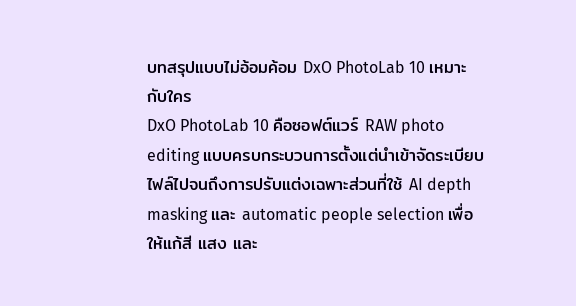บทสรุปแบบไม่อ้อมค้อม DxO PhotoLab 10 เหมาะกับใคร
DxO PhotoLab 10 คือซอฟต์แวร์ RAW photo editing แบบครบกระบวนการตั้งแต่นำเข้าจัดระเบียบไฟล์ไปจนถึงการปรับแต่งเฉพาะส่วนที่ใช้ AI depth masking และ automatic people selection เพื่อให้แก้สี แสง และ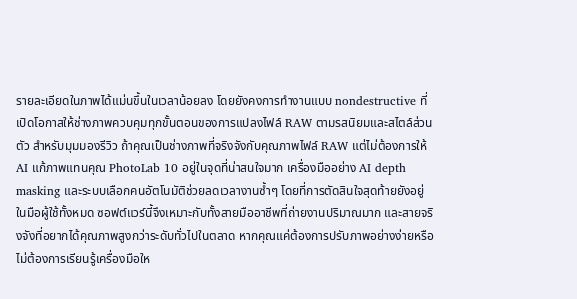รายละเอียดในภาพได้แม่นขึ้นในเวลาน้อยลง โดยยังคงการทำงานแบบ nondestructive ที่เปิดโอกาสให้ช่างภาพควบคุมทุกขั้นตอนของการแปลงไฟล์ RAW ตามรสนิยมและสไตล์ส่วนตัว สำหรับมุมมองรีวิว ถ้าคุณเป็นช่างภาพที่จริงจังกับคุณภาพไฟล์ RAW แต่ไม่ต้องการให้ AI แก้ภาพแทนคุณ PhotoLab 10 อยู่ในจุดที่น่าสนใจมาก เครื่องมืออย่าง AI depth masking และระบบเลือกคนอัตโนมัติช่วยลดเวลางานซ้ำๆ โดยที่การตัดสินใจสุดท้ายยังอยู่ในมือผู้ใช้ทั้งหมด ซอฟต์แวร์นี้จึงเหมาะกับทั้งสายมืออาชีพที่ถ่ายงานปริมาณมาก และสายจริงจังที่อยากได้คุณภาพสูงกว่าระดับทั่วไปในตลาด หากคุณแค่ต้องการปรับภาพอย่างง่ายหรือไม่ต้องการเรียนรู้เครื่องมือให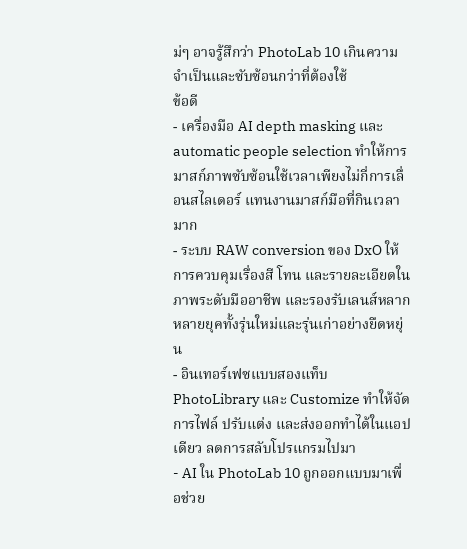ม่ๆ อาจรู้สึกว่า PhotoLab 10 เกินความจำเป็นและซับซ้อนกว่าที่ต้องใช้
ข้อดี
- เครื่องมือ AI depth masking และ automatic people selection ทำให้การมาสก์ภาพซับซ้อนใช้เวลาเพียงไม่กี่การเลื่อนสไลเดอร์ แทนงานมาสก์มือที่กินเวลามาก
- ระบบ RAW conversion ของ DxO ให้การควบคุมเรื่องสี โทน และรายละเอียดในภาพระดับมืออาชีพ และรองรับเลนส์หลากหลายยุคทั้งรุ่นใหม่และรุ่นเก่าอย่างยืดหยุ่น
- อินเทอร์เฟซแบบสองแท็บ PhotoLibrary และ Customize ทำให้จัดการไฟล์ ปรับแต่ง และส่งออกทำได้ในแอปเดียว ลดการสลับโปรแกรมไปมา
- AI ใน PhotoLab 10 ถูกออกแบบมาเพื่อช่วย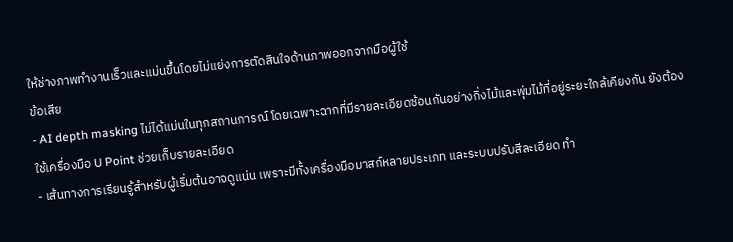ให้ช่างภาพทำงานเร็วและแม่นขึ้นโดยไม่แย่งการตัดสินใจด้านภาพออกจากมือผู้ใช้
ข้อเสีย
- AI depth masking ไม่ได้แม่นในทุกสถานการณ์ โดยเฉพาะฉากที่มีรายละเอียดซ้อนกันอย่างกิ่งไม้และพุ่มไม้ที่อยู่ระยะใกล้เคียงกัน ยังต้องใช้เครื่องมือ U Point ช่วยเก็บรายละเอียด
- เส้นทางการเรียนรู้สำหรับผู้เริ่มต้นอาจดูแน่น เพราะมีทั้งเครื่องมือมาสก์หลายประเภท และระบบปรับสีละเอียด ทำ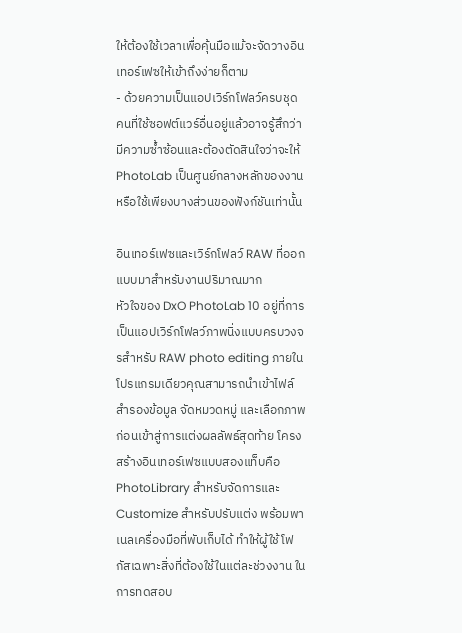ให้ต้องใช้เวลาเพื่อคุ้นมือแม้จะจัดวางอินเทอร์เฟซให้เข้าถึงง่ายก็ตาม
- ด้วยความเป็นแอปเวิร์กโฟลว์ครบชุด คนที่ใช้ซอฟต์แวร์อื่นอยู่แล้วอาจรู้สึกว่ามีความซ้ำซ้อนและต้องตัดสินใจว่าจะให้ PhotoLab เป็นศูนย์กลางหลักของงานหรือใช้เพียงบางส่วนของฟังก์ชันเท่านั้น

อินเทอร์เฟซและเวิร์กโฟลว์ RAW ที่ออกแบบมาสำหรับงานปริมาณมาก
หัวใจของ DxO PhotoLab 10 อยู่ที่การเป็นแอปเวิร์กโฟลว์ภาพนิ่งแบบครบวงจรสำหรับ RAW photo editing ภายในโปรแกรมเดียวคุณสามารถนำเข้าไฟล์ สำรองข้อมูล จัดหมวดหมู่ และเลือกภาพก่อนเข้าสู่การแต่งผลลัพธ์สุดท้าย โครงสร้างอินเทอร์เฟซแบบสองแท็บคือ PhotoLibrary สำหรับจัดการและ Customize สำหรับปรับแต่ง พร้อมพาเนลเครื่องมือที่พับเก็บได้ ทำให้ผู้ใช้โฟกัสเฉพาะสิ่งที่ต้องใช้ในแต่ละช่วงงาน ในการทดสอบ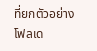ที่ยกตัวอย่าง โฟลเด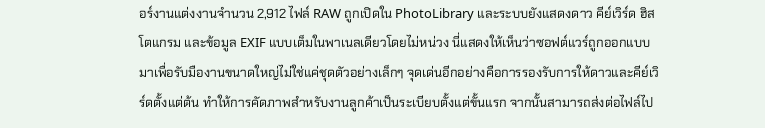อร์งานแต่งงานจำนวน 2,912 ไฟล์ RAW ถูกเปิดใน PhotoLibrary และระบบยังแสดงดาว คีย์เวิร์ด ฮิสโตแกรม และข้อมูล EXIF แบบเต็มในพาเนลเดียวโดยไม่หน่วง นี่แสดงให้เห็นว่าซอฟต์แวร์ถูกออกแบบมาเพื่อรับมืองานขนาดใหญ่ไม่ใช่แค่ชุดตัวอย่างเล็กๆ จุดเด่นอีกอย่างคือการรองรับการให้ดาวและคีย์เวิร์ดตั้งแต่ต้น ทำให้การคัดภาพสำหรับงานลูกค้าเป็นระเบียบตั้งแต่ขั้นแรก จากนั้นสามารถส่งต่อไฟล์ไป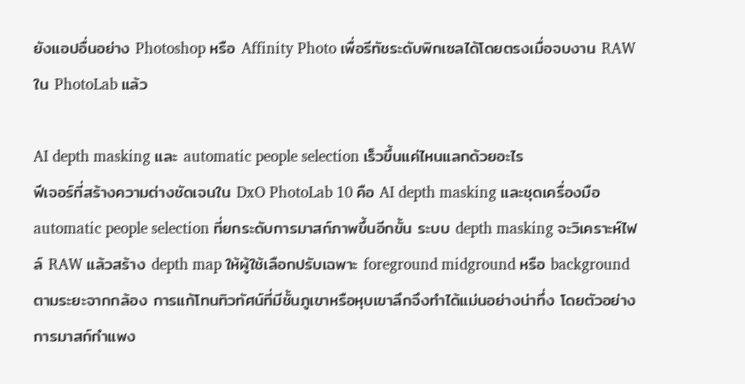ยังแอปอื่นอย่าง Photoshop หรือ Affinity Photo เพื่อรีทัชระดับพิกเซลได้โดยตรงเมื่อจบงาน RAW ใน PhotoLab แล้ว

AI depth masking และ automatic people selection เร็วขึ้นแค่ไหนแลกด้วยอะไร
ฟีเจอร์ที่สร้างความต่างชัดเจนใน DxO PhotoLab 10 คือ AI depth masking และชุดเครื่องมือ automatic people selection ที่ยกระดับการมาสก์ภาพขึ้นอีกขั้น ระบบ depth masking จะวิเคราะห์ไฟล์ RAW แล้วสร้าง depth map ให้ผู้ใช้เลือกปรับเฉพาะ foreground midground หรือ background ตามระยะจากกล้อง การแก้โทนทิวทัศน์ที่มีชั้นภูเขาหรือหุบเขาลึกจึงทำได้แม่นอย่างน่าทึ่ง โดยตัวอย่างการมาสก์กำแพง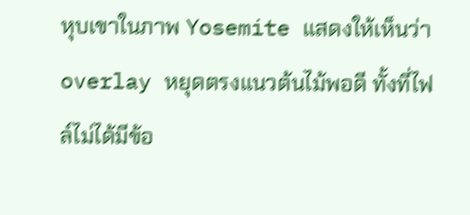หุบเขาในภาพ Yosemite แสดงให้เห็นว่า overlay หยุดตรงแนวต้นไม้พอดี ทั้งที่ไฟล์ไม่ได้มีข้อ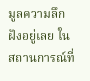มูลความลึกฝังอยู่เลย ในสถานการณ์ที่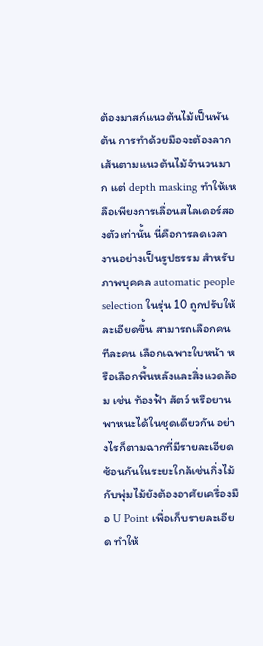ต้องมาสก์แนวต้นไม้เป็นพันต้น การทำด้วยมือจะต้องลากเส้นตามแนวต้นไม้จำนวนมาก แต่ depth masking ทำให้เหลือเพียงการเลื่อนสไลเดอร์สองตัวเท่านั้น นี่คือการลดเวลางานอย่างเป็นรูปธรรม สำหรับภาพบุคคล automatic people selection ในรุ่น 10 ถูกปรับให้ละเอียดขึ้น สามารถเลือกคนทีละคน เลือกเฉพาะใบหน้า หรือเลือกพื้นหลังและสิ่งแวดล้อม เช่น ท้องฟ้า สัตว์ หรือยานพาหนะได้ในชุดเดียวกัน อย่างไรก็ตามฉากที่มีรายละเอียดซ้อนกันในระยะใกล้เช่นกิ่งไม้กับพุ่มไม้ยังต้องอาศัยเครื่องมือ U Point เพื่อเก็บรายละเอียด ทำให้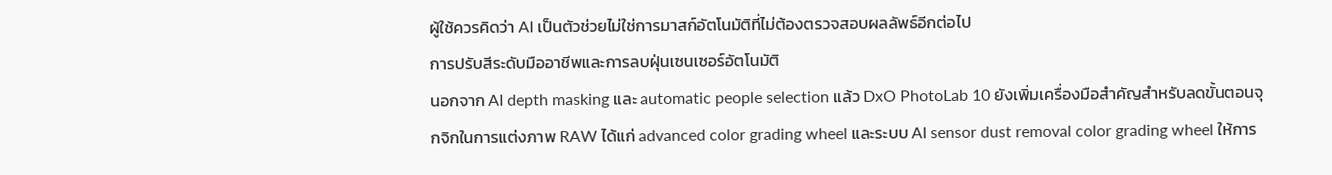ผู้ใช้ควรคิดว่า AI เป็นตัวช่วยไม่ใช่การมาสก์อัตโนมัติที่ไม่ต้องตรวจสอบผลลัพธ์อีกต่อไป
การปรับสีระดับมืออาชีพและการลบฝุ่นเซนเซอร์อัตโนมัติ
นอกจาก AI depth masking และ automatic people selection แล้ว DxO PhotoLab 10 ยังเพิ่มเครื่องมือสำคัญสำหรับลดขั้นตอนจุกจิกในการแต่งภาพ RAW ได้แก่ advanced color grading wheel และระบบ AI sensor dust removal color grading wheel ให้การ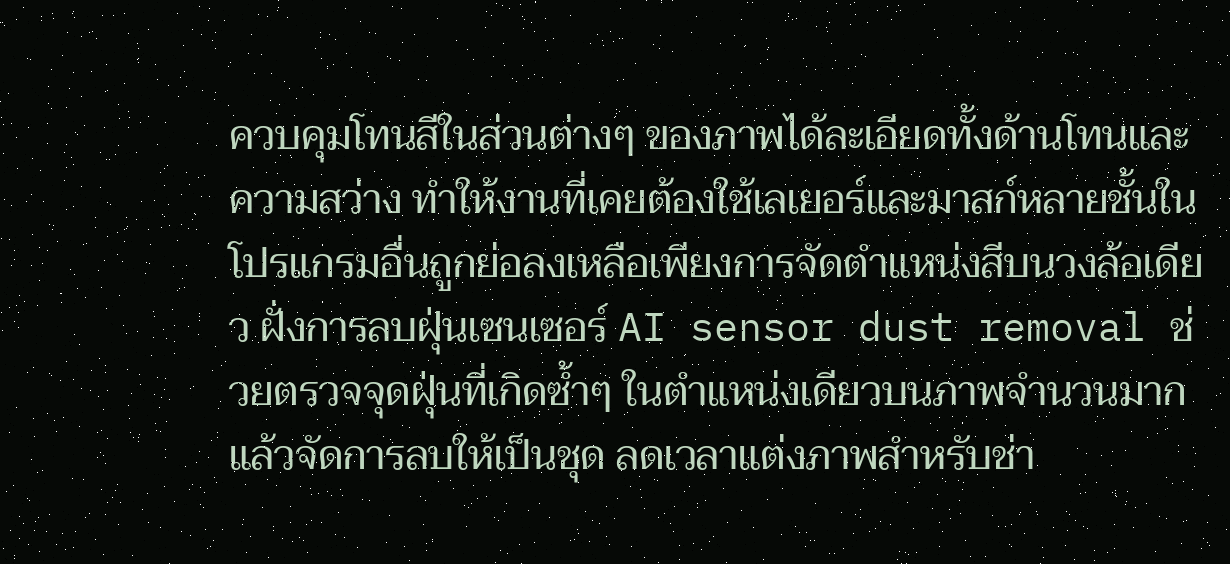ควบคุมโทนสีในส่วนต่างๆ ของภาพได้ละเอียดทั้งด้านโทนและความสว่าง ทำให้งานที่เคยต้องใช้เลเยอร์และมาสก์หลายชั้นในโปรแกรมอื่นถูกย่อลงเหลือเพียงการจัดตำแหน่งสีบนวงล้อเดียว ฝั่งการลบฝุ่นเซนเซอร์ AI sensor dust removal ช่วยตรวจจุดฝุ่นที่เกิดซ้ำๆ ในตำแหน่งเดียวบนภาพจำนวนมากแล้วจัดการลบให้เป็นชุด ลดเวลาแต่งภาพสำหรับช่า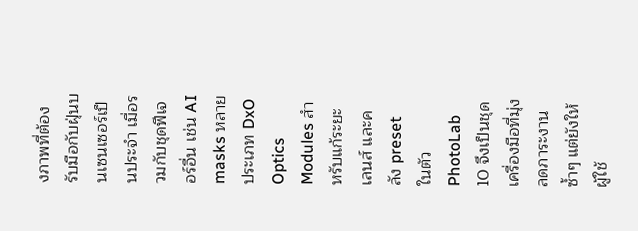งภาพที่ต้องรับมือกับฝุ่นบนเซนเซอร์เป็นประจำ เมื่อรวมกับชุดฟีเจอร์อื่น เช่น AI masks หลายประเภท DxO Optics Modules สำหรับแก้ระยะเลนส์ และคลัง preset ในตัว PhotoLab 10 จึงเป็นชุดเครื่องมือที่มุ่งลดภาระงานซ้ำๆ แต่ยังให้ผู้ใช้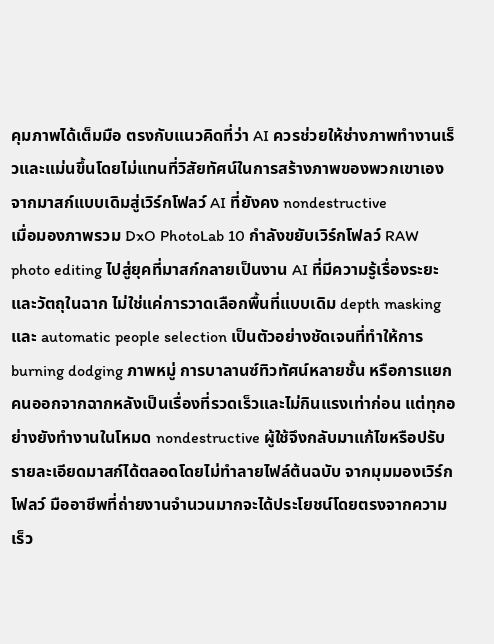คุมภาพได้เต็มมือ ตรงกับแนวคิดที่ว่า AI ควรช่วยให้ช่างภาพทำงานเร็วและแม่นขึ้นโดยไม่แทนที่วิสัยทัศน์ในการสร้างภาพของพวกเขาเอง
จากมาสก์แบบเดิมสู่เวิร์กโฟลว์ AI ที่ยังคง nondestructive
เมื่อมองภาพรวม DxO PhotoLab 10 กำลังขยับเวิร์กโฟลว์ RAW photo editing ไปสู่ยุคที่มาสก์กลายเป็นงาน AI ที่มีความรู้เรื่องระยะและวัตถุในฉาก ไม่ใช่แค่การวาดเลือกพื้นที่แบบเดิม depth masking และ automatic people selection เป็นตัวอย่างชัดเจนที่ทำให้การ burning dodging ภาพหมู่ การบาลานซ์ทิวทัศน์หลายชั้น หรือการแยกคนออกจากฉากหลังเป็นเรื่องที่รวดเร็วและไม่กินแรงเท่าก่อน แต่ทุกอย่างยังทำงานในโหมด nondestructive ผู้ใช้จึงกลับมาแก้ไขหรือปรับรายละเอียดมาสก์ได้ตลอดโดยไม่ทำลายไฟล์ต้นฉบับ จากมุมมองเวิร์กโฟลว์ มืออาชีพที่ถ่ายงานจำนวนมากจะได้ประโยชน์โดยตรงจากความเร็ว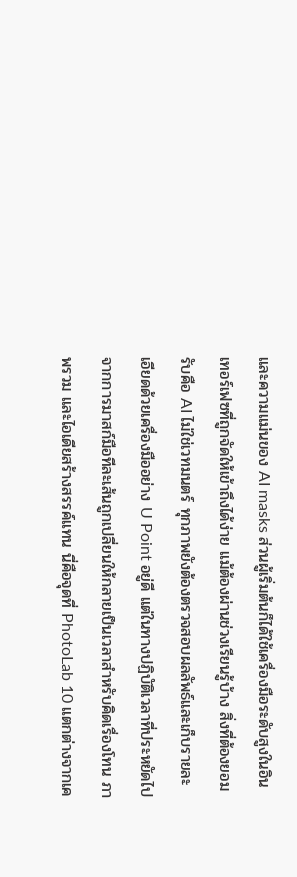และความแม่นของ AI masks ส่วนผู้เริ่มต้นก็ได้ใช้เครื่องมือระดับสูงในอินเทอร์เฟซที่ถูกจัดให้เข้าถึงได้ง่าย แม้ต้องผ่านช่วงเรียนรู้บ้าง สิ่งที่ต้องยอมรับคือ AI ไม่ใช่เวทมนตร์ ทุกภาพยังต้องตรวจสอบผลลัพธ์และเก็บรายละเอียดด้วยเครื่องมืออย่าง U Point อยู่ดี แต่ในทางปฏิบัติเวลาที่ประหยัดไปจากการมาสก์มือทีละเส้นถูกเปลี่ยนให้กลายเป็นเวลาสำหรับคิดเรื่องโทน ภาพรวม และไอเดียสร้างสรรค์แทน นี่คือจุดที่ PhotoLab 10 แตกต่างจากเค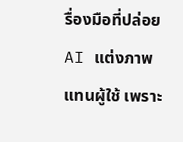รื่องมือที่ปล่อย AI แต่งภาพแทนผู้ใช้ เพราะ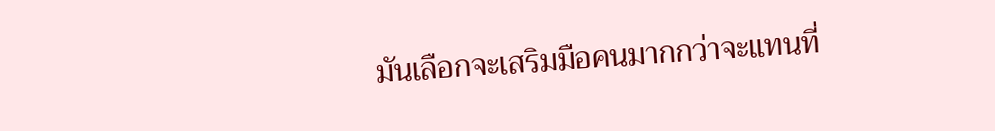มันเลือกจะเสริมมือคนมากกว่าจะแทนที่